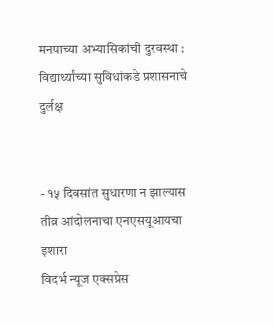मनपाच्या अभ्यासिकांची दुरवस्था : विद्यार्थ्यांच्या सुविधांकडे प्रशासनाचे दुर्लक्ष


- १५ दिवसांत सुधारणा न झाल्यास तीव्र आंदोलनाचा एनएसयूआयचा इशारा
विदर्भ न्यूज एक्सप्रेस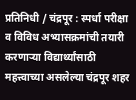प्रतिनिधी / चंद्रपूर : स्पर्धा परीक्षा व विविध अभ्यासक्रमांची तयारी करणाऱ्या विद्यार्थ्यांसाठी महत्त्वाच्या असलेल्या चंद्रपूर शहर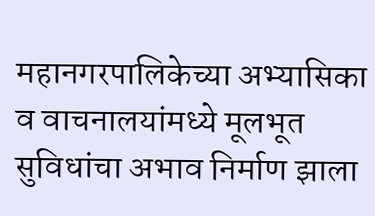महानगरपालिकेच्या अभ्यासिका व वाचनालयांमध्ये मूलभूत सुविधांचा अभाव निर्माण झाला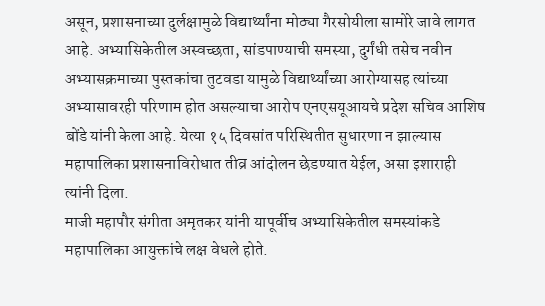असून, प्रशासनाच्या दुर्लक्षामुळे विद्यार्थ्यांना मोठ्या गैरसोयीला सामोरे जावे लागत आहे. अभ्यासिकेतील अस्वच्छता, सांडपाण्याची समस्या, दुर्गंधी तसेच नवीन अभ्यासक्रमाच्या पुस्तकांचा तुटवडा यामुळे विद्यार्थ्यांच्या आरोग्यासह त्यांच्या अभ्यासावरही परिणाम होत असल्याचा आरोप एनएसयूआयचे प्रदेश सचिव आशिष बोंडे यांनी केला आहे. येत्या १५ दिवसांत परिस्थितीत सुधारणा न झाल्यास महापालिका प्रशासनाविरोधात तीव्र आंदोलन छेडण्यात येईल, असा इशाराही त्यांनी दिला.
माजी महापौर संगीता अमृतकर यांनी यापूर्वीच अभ्यासिकेतील समस्यांकडे महापालिका आयुक्तांचे लक्ष वेधले होते.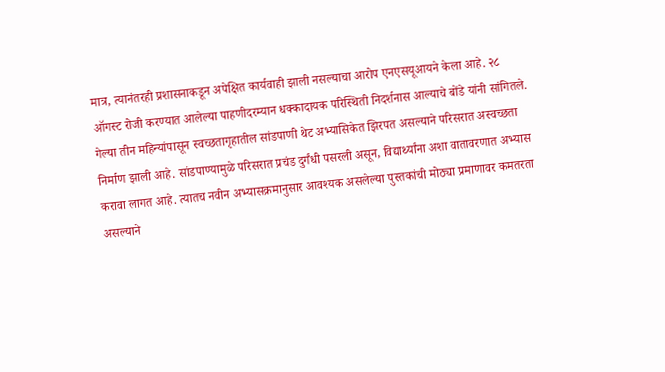मात्र, त्यानंतरही प्रशासनाकडून अपेक्षित कार्यवाही झाली नसल्याचा आरोप एनएसयूआयने केला आहे. २८ ऑगस्ट रोजी करण्यात आलेल्या पाहणीदरम्यान धक्कादायक परिस्थिती निदर्शनास आल्याचे बोंडे यांनी सांगितले.
गेल्या तीन महिन्यांपासून स्वच्छतागृहातील सांडपाणी थेट अभ्यासिकेत झिरपत असल्याने परिसरात अस्वच्छता निर्माण झाली आहे. सांडपाण्यामुळे परिसरात प्रचंड दुर्गंधी पसरली असून, विद्यार्थ्यांना अशा वातावरणात अभ्यास करावा लागत आहे. त्यातच नवीन अभ्यासक्रमानुसार आवश्यक असलेल्या पुस्तकांची मोठ्या प्रमाणावर कमतरता असल्याने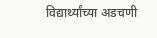विद्यार्थ्यांच्या अडचणी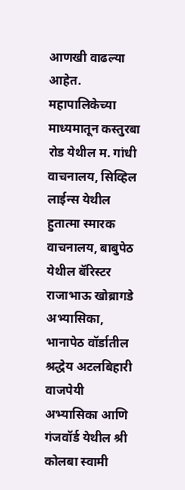आणखी वाढल्या आहेत.
महापालिकेच्या माध्यमातून कस्तुरबा रोड येथील म. गांधी वाचनालय, सिव्हिल लाईन्स येथील हुतात्मा स्मारक वाचनालय, बाबुपेठ येथील बॅरिस्टर राजाभाऊ खोब्रागडे अभ्यासिका, भानापेठ वॉर्डातील श्रद्धेय अटलबिहारी वाजपेयी अभ्यासिका आणि गंजवॉर्ड येथील श्री कोलबा स्वामी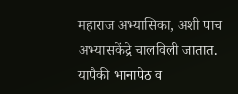महाराज अभ्यासिका, अशी पाच अभ्यासकेंद्रे चालविली जातात. यापैकी भानापेठ व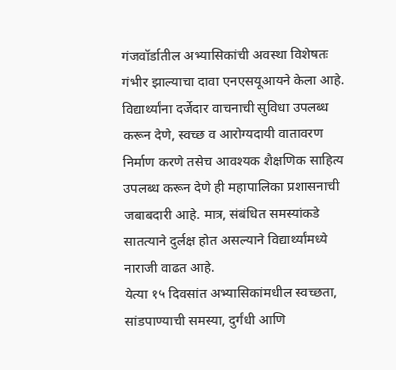गंजवॉर्डातील अभ्यासिकांची अवस्था विशेषतः गंभीर झाल्याचा दावा एनएसयूआयने केला आहे.
विद्यार्थ्यांना दर्जेदार वाचनाची सुविधा उपलब्ध करून देणे, स्वच्छ व आरोग्यदायी वातावरण निर्माण करणे तसेच आवश्यक शैक्षणिक साहित्य उपलब्ध करून देणे ही महापालिका प्रशासनाची जबाबदारी आहे. मात्र, संबंधित समस्यांकडे सातत्याने दुर्लक्ष होत असल्याने विद्यार्थ्यांमध्ये नाराजी वाढत आहे.
येत्या १५ दिवसांत अभ्यासिकांमधील स्वच्छता, सांडपाण्याची समस्या, दुर्गंधी आणि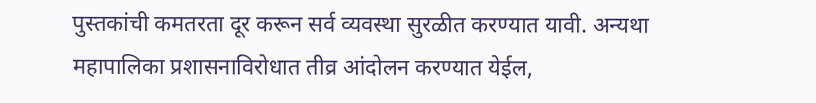पुस्तकांची कमतरता दूर करून सर्व व्यवस्था सुरळीत करण्यात यावी. अन्यथा महापालिका प्रशासनाविरोधात तीव्र आंदोलन करण्यात येईल,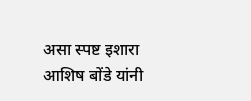असा स्पष्ट इशारा आशिष बोंडे यांनी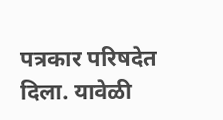पत्रकार परिषदेत दिला. यावेळी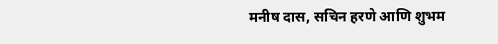मनीष दास, सचिन हरणे आणि शुभम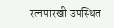रत्नपारखी उपस्थित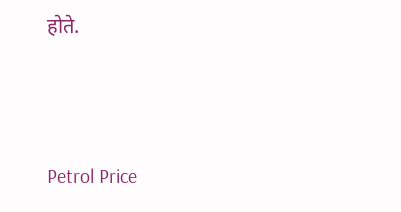होते.




Petrol Price